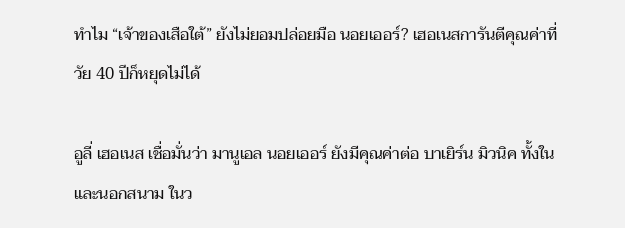ทำไม “เจ้าของเสือใต้” ยังไม่ยอมปล่อยมือ นอยเออร์? เฮอเนสการันตีคุณค่าที่วัย 40 ปีก็หยุดไม่ได้

อูลี่ เฮอเนส เชื่อมั่นว่า มานูเอล นอยเออร์ ยังมีคุณค่าต่อ บาเยิร์น มิวนิค ทั้งในและนอกสนาม ในว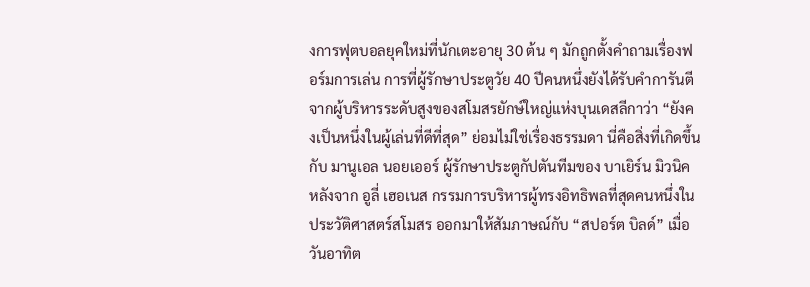งการฟุตบอลยุคใหม่ที่นักเตะอายุ 30 ต้น ๆ มักถูกตั้งคำถามเรื่องฟอร์มการเล่น การที่ผู้รักษาประตูวัย 40 ปีคนหนึ่งยังได้รับคำการันตีจากผู้บริหารระดับสูงของสโมสรยักษ์ใหญ่แห่งบุนเดสลีกาว่า “ยังคงเป็นหนึ่งในผู้เล่นที่ดีที่สุด” ย่อมไม่ใช่เรื่องธรรมดา นี่คือสิ่งที่เกิดขึ้นกับ มานูเอล นอยเออร์ ผู้รักษาประตูกัปตันทีมของ บาเยิร์น มิวนิค หลังจาก อูลี่ เฮอเนส กรรมการบริหารผู้ทรงอิทธิพลที่สุดคนหนึ่งในประวัติศาสตร์สโมสร ออกมาให้สัมภาษณ์กับ “สปอร์ต บิลด์” เมื่อวันอาทิต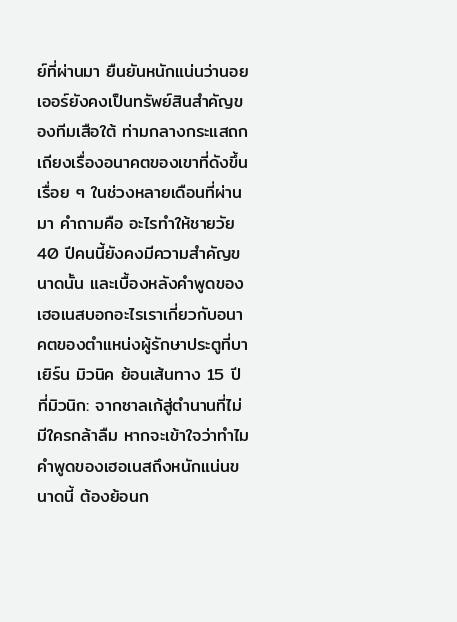ย์ที่ผ่านมา ยืนยันหนักแน่นว่านอยเออร์ยังคงเป็นทรัพย์สินสำคัญของทีมเสือใต้ ท่ามกลางกระแสถกเถียงเรื่องอนาคตของเขาที่ดังขึ้นเรื่อย ๆ ในช่วงหลายเดือนที่ผ่านมา คำถามคือ อะไรทำให้ชายวัย 40 ปีคนนี้ยังคงมีความสำคัญขนาดนั้น และเบื้องหลังคำพูดของเฮอเนสบอกอะไรเราเกี่ยวกับอนาคตของตำแหน่งผู้รักษาประตูที่บาเยิร์น มิวนิค ย้อนเส้นทาง 15 ปีที่มิวนิก: จากซาลเก้สู่ตำนานที่ไม่มีใครกล้าลืม หากจะเข้าใจว่าทำไมคำพูดของเฮอเนสถึงหนักแน่นขนาดนี้ ต้องย้อนก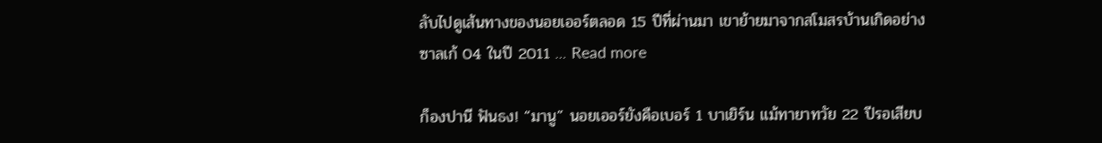ลับไปดูเส้นทางของนอยเออร์ตลอด 15 ปีที่ผ่านมา เขาย้ายมาจากสโมสรบ้านเกิดอย่างซาลเก้ 04 ในปี 2011 … Read more

ก็องปานี ฟันธง! “มานู” นอยเออร์ยังคือเบอร์ 1 บาเยิร์น แม้ทายาทวัย 22 ปีรอเสียบ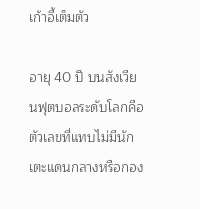เก้าอี้เต็มตัว

อายุ 40 ปี บนสังเวียนฟุตบอลระดับโลกคือตัวเลขที่แทบไม่มีนักเตะแดนกลางหรือกอง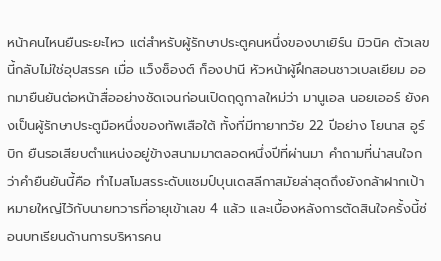หน้าคนไหนยืนระยะไหว แต่สำหรับผู้รักษาประตูคนหนึ่งของบาเยิร์น มิวนิค ตัวเลขนี้กลับไม่ใช่อุปสรรค เมื่อ แว็งซ็องต์ ก็องปานี หัวหน้าผู้ฝึกสอนชาวเบลเยียม ออกมายืนยันต่อหน้าสื่ออย่างชัดเจนก่อนเปิดฤดูกาลใหม่ว่า มานูเอล นอยเออร์ ยังคงเป็นผู้รักษาประตูมือหนึ่งของทัพเสือใต้ ทั้งที่มีทายาทวัย 22 ปีอย่าง โยนาส อูร์บิก ยืนรอเสียบตำแหน่งอยู่ข้างสนามมาตลอดหนึ่งปีที่ผ่านมา คำถามที่น่าสนใจกว่าคำยืนยันนี้คือ ทำไมสโมสรระดับแชมป์บุนเดสลีกาสมัยล่าสุดถึงยังกล้าฝากเป้าหมายใหญ่ไว้กับนายทวารที่อายุเข้าเลข 4 แล้ว และเบื้องหลังการตัดสินใจครั้งนี้ซ่อนบทเรียนด้านการบริหารคน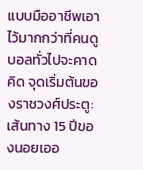แบบมืออาชีพเอาไว้มากกว่าที่คนดูบอลทั่วไปจะคาดคิด จุดเริ่มต้นของราชวงศ์ประตู: เส้นทาง 15 ปีของนอยเออ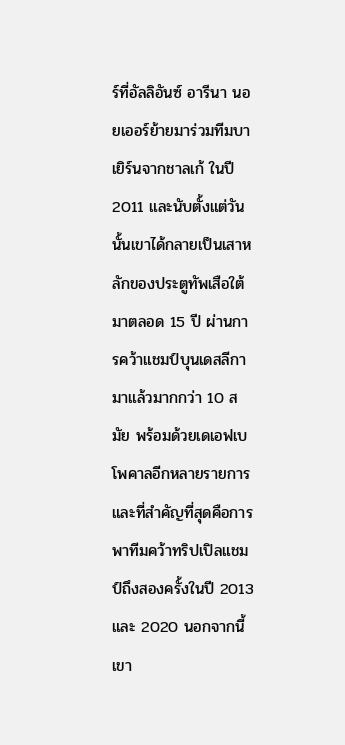ร์ที่อัลลิอันซ์ อารีนา นอยเออร์ย้ายมาร่วมทีมบาเยิร์นจากชาลเก้ ในปี 2011 และนับตั้งแต่วันนั้นเขาได้กลายเป็นเสาหลักของประตูทัพเสือใต้มาตลอด 15 ปี ผ่านการคว้าแชมป์บุนเดสลีกามาแล้วมากกว่า 10 สมัย พร้อมด้วยเดเอฟเบ โพคาลอีกหลายรายการ และที่สำคัญที่สุดคือการพาทีมคว้าทริปเปิลแชมป์ถึงสองครั้งในปี 2013 และ 2020 นอกจากนี้เขา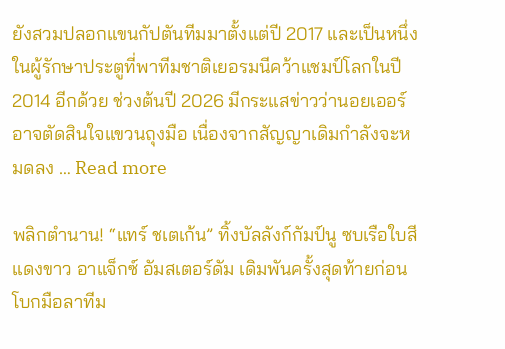ยังสวมปลอกแขนกัปตันทีมมาตั้งแต่ปี 2017 และเป็นหนึ่งในผู้รักษาประตูที่พาทีมชาติเยอรมนีคว้าแชมป์โลกในปี 2014 อีกด้วย ช่วงต้นปี 2026 มีกระแสข่าวว่านอยเออร์อาจตัดสินใจแขวนถุงมือ เนื่องจากสัญญาเดิมกำลังจะหมดลง … Read more

พลิกตำนาน! “แทร์ ชเตเก้น” ทิ้งบัลลังก์กัมป์นู ซบเรือใบสีแดงขาว อาแจ็กซ์ อัมสเตอร์ดัม เดิมพันครั้งสุดท้ายก่อนโบกมือลาทีม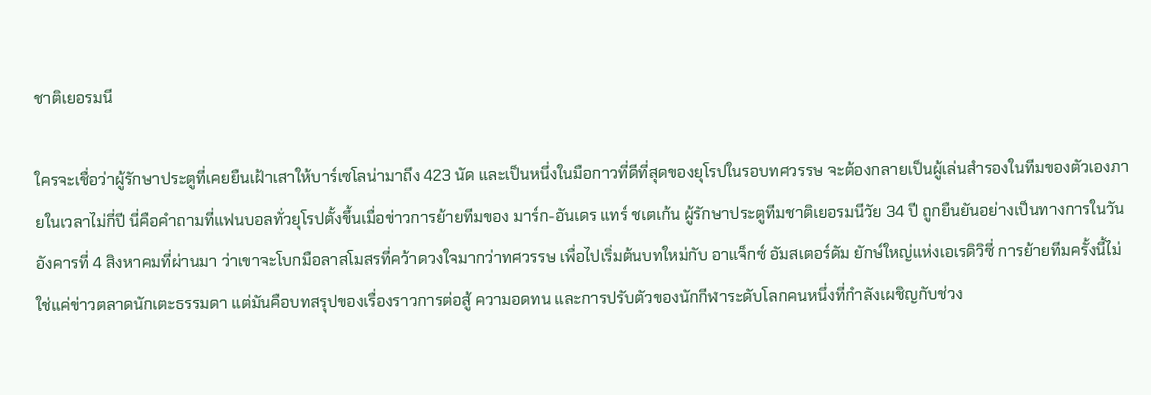ชาติเยอรมนี

ใครจะเชื่อว่าผู้รักษาประตูที่เคยยืนเฝ้าเสาให้บาร์เซโลน่ามาถึง 423 นัด และเป็นหนึ่งในมือกาวที่ดีที่สุดของยุโรปในรอบทศวรรษ จะต้องกลายเป็นผู้เล่นสำรองในทีมของตัวเองภายในเวลาไม่กี่ปี นี่คือคำถามที่แฟนบอลทั่วยุโรปตั้งขึ้นเมื่อข่าวการย้ายทีมของ มาร์ก-อันเดร แทร์ ชเตเก้น ผู้รักษาประตูทีมชาติเยอรมนีวัย 34 ปี ถูกยืนยันอย่างเป็นทางการในวันอังคารที่ 4 สิงหาคมที่ผ่านมา ว่าเขาจะโบกมือลาสโมสรที่คว้าดวงใจมากว่าทศวรรษ เพื่อไปเริ่มต้นบทใหม่กับ อาแจ็กซ์ อัมสเตอร์ดัม ยักษ์ใหญ่แห่งเอเรดิวิซี่ การย้ายทีมครั้งนี้ไม่ใช่แค่ข่าวตลาดนักเตะธรรมดา แต่มันคือบทสรุปของเรื่องราวการต่อสู้ ความอดทน และการปรับตัวของนักกีฬาระดับโลกคนหนึ่งที่กำลังเผชิญกับช่วง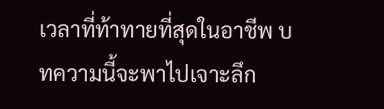เวลาที่ท้าทายที่สุดในอาชีพ บทความนี้จะพาไปเจาะลึก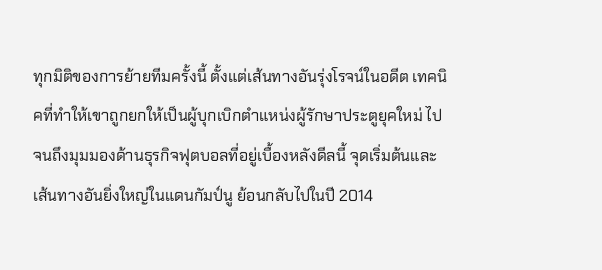ทุกมิติของการย้ายทีมครั้งนี้ ตั้งแต่เส้นทางอันรุ่งโรจน์ในอดีต เทคนิคที่ทำให้เขาถูกยกให้เป็นผู้บุกเบิกตำแหน่งผู้รักษาประตูยุคใหม่ ไปจนถึงมุมมองด้านธุรกิจฟุตบอลที่อยู่เบื้องหลังดีลนี้ จุดเริ่มต้นและเส้นทางอันยิ่งใหญ่ในแดนกัมป์นู ย้อนกลับไปในปี 2014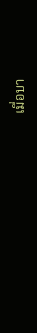เมื่อบา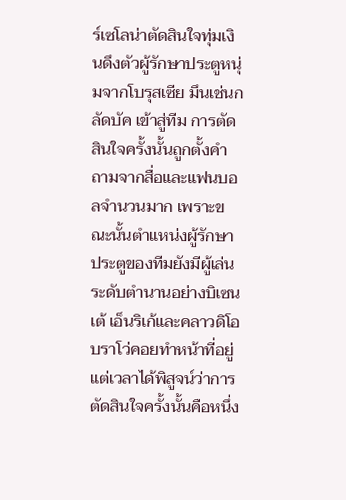ร์เซโลน่าตัดสินใจทุ่มเงินดึงตัวผู้รักษาประตูหนุ่มจากโบรุสเซีย มึนเช่นกลัดบัค เข้าสู่ทีม การตัดสินใจครั้งนั้นถูกตั้งคำถามจากสื่อและแฟนบอลจำนวนมาก เพราะขณะนั้นตำแหน่งผู้รักษาประตูของทีมยังมีผู้เล่นระดับตำนานอย่างบิเซนเต้ เอ็นริเก้และคลาวดิโอ บราโว่คอยทำหน้าที่อยู่ แต่เวลาได้พิสูจน์ว่าการตัดสินใจครั้งนั้นคือหนึ่ง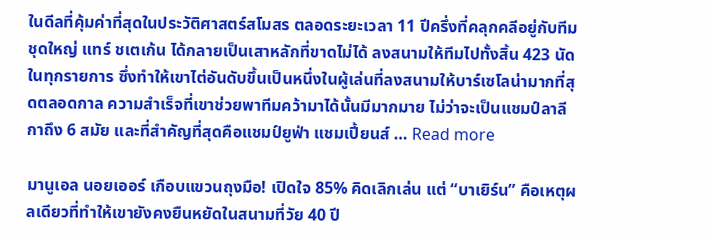ในดีลที่คุ้มค่าที่สุดในประวัติศาสตร์สโมสร ตลอดระยะเวลา 11 ปีครึ่งที่คลุกคลีอยู่กับทีมชุดใหญ่ แทร์ ชเตเก้น ได้กลายเป็นเสาหลักที่ขาดไม่ได้ ลงสนามให้ทีมไปทั้งสิ้น 423 นัดในทุกรายการ ซึ่งทำให้เขาไต่อันดับขึ้นเป็นหนึ่งในผู้เล่นที่ลงสนามให้บาร์เซโลน่ามากที่สุดตลอดกาล ความสำเร็จที่เขาช่วยพาทีมคว้ามาได้นั้นมีมากมาย ไม่ว่าจะเป็นแชมป์ลาลีกาถึง 6 สมัย และที่สำคัญที่สุดคือแชมป์ยูฟ่า แชมเปี้ยนส์ … Read more

มานูเอล นอยเออร์ เกือบแขวนถุงมือ! เปิดใจ 85% คิดเลิกเล่น แต่ “บาเยิร์น” คือเหตุผลเดียวที่ทำให้เขายังคงยืนหยัดในสนามที่วัย 40 ปี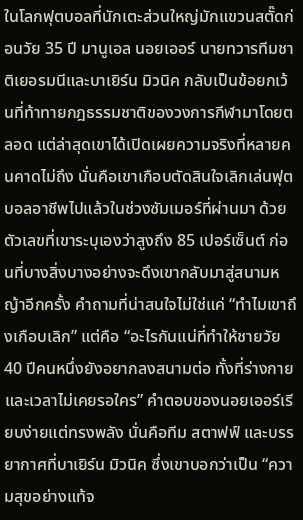ในโลกฟุตบอลที่นักเตะส่วนใหญ่มักแขวนสตั๊ดก่อนวัย 35 ปี มานูเอล นอยเออร์ นายทวารทีมชาติเยอรมนีและบาเยิร์น มิวนิค กลับเป็นข้อยกเว้นที่ท้าทายกฎธรรมชาติของวงการกีฬามาโดยตลอด แต่ล่าสุดเขาได้เปิดเผยความจริงที่หลายคนคาดไม่ถึง นั่นคือเขาเกือบตัดสินใจเลิกเล่นฟุตบอลอาชีพไปแล้วในช่วงซัมเมอร์ที่ผ่านมา ด้วยตัวเลขที่เขาระบุเองว่าสูงถึง 85 เปอร์เซ็นต์ ก่อนที่บางสิ่งบางอย่างจะดึงเขากลับมาสู่สนามหญ้าอีกครั้ง คำถามที่น่าสนใจไม่ใช่แค่ “ทำไมเขาถึงเกือบเลิก” แต่คือ “อะไรกันแน่ที่ทำให้ชายวัย 40 ปีคนหนึ่งยังอยากลงสนามต่อ ทั้งที่ร่างกายและเวลาไม่เคยรอใคร” คำตอบของนอยเออร์เรียบง่ายแต่ทรงพลัง นั่นคือทีม สตาฟฟ์ และบรรยากาศที่บาเยิร์น มิวนิค ซึ่งเขาบอกว่าเป็น “ความสุขอย่างแท้จ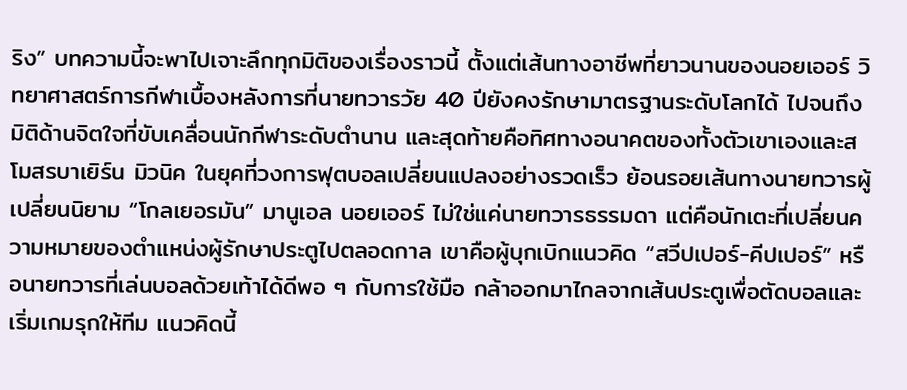ริง” บทความนี้จะพาไปเจาะลึกทุกมิติของเรื่องราวนี้ ตั้งแต่เส้นทางอาชีพที่ยาวนานของนอยเออร์ วิทยาศาสตร์การกีฬาเบื้องหลังการที่นายทวารวัย 40 ปียังคงรักษามาตรฐานระดับโลกได้ ไปจนถึงมิติด้านจิตใจที่ขับเคลื่อนนักกีฬาระดับตำนาน และสุดท้ายคือทิศทางอนาคตของทั้งตัวเขาเองและสโมสรบาเยิร์น มิวนิค ในยุคที่วงการฟุตบอลเปลี่ยนแปลงอย่างรวดเร็ว ย้อนรอยเส้นทางนายทวารผู้เปลี่ยนนิยาม “โกลเยอรมัน” มานูเอล นอยเออร์ ไม่ใช่แค่นายทวารธรรมดา แต่คือนักเตะที่เปลี่ยนความหมายของตำแหน่งผู้รักษาประตูไปตลอดกาล เขาคือผู้บุกเบิกแนวคิด “สวีปเปอร์-คีปเปอร์” หรือนายทวารที่เล่นบอลด้วยเท้าได้ดีพอ ๆ กับการใช้มือ กล้าออกมาไกลจากเส้นประตูเพื่อตัดบอลและเริ่มเกมรุกให้ทีม แนวคิดนี้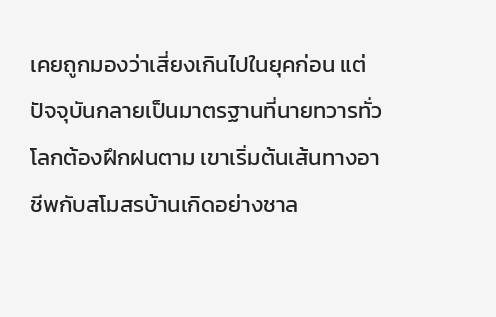เคยถูกมองว่าเสี่ยงเกินไปในยุคก่อน แต่ปัจจุบันกลายเป็นมาตรฐานที่นายทวารทั่วโลกต้องฝึกฝนตาม เขาเริ่มต้นเส้นทางอาชีพกับสโมสรบ้านเกิดอย่างชาล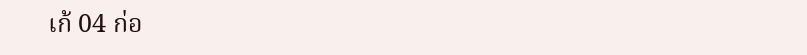เก้ 04 ก่อ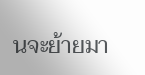นจะย้ายมา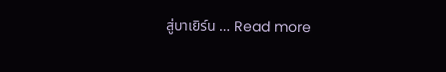สู่บาเยิร์น … Read more